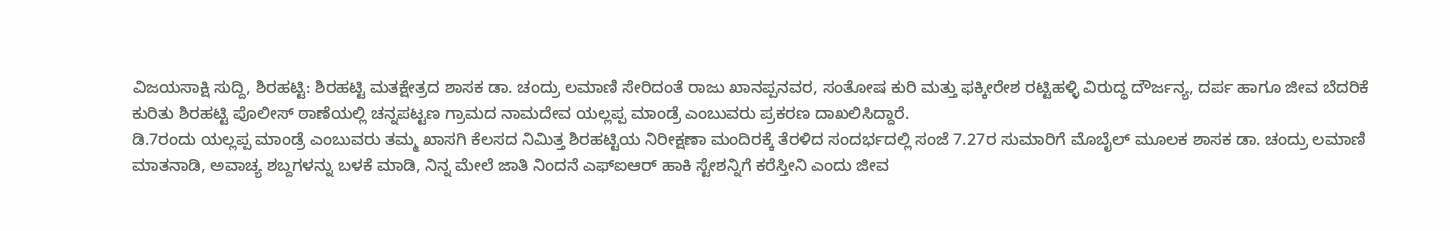ವಿಜಯಸಾಕ್ಷಿ ಸುದ್ದಿ, ಶಿರಹಟ್ಟಿ: ಶಿರಹಟ್ಟಿ ಮತಕ್ಷೇತ್ರದ ಶಾಸಕ ಡಾ. ಚಂದ್ರು ಲಮಾಣಿ ಸೇರಿದಂತೆ ರಾಜು ಖಾನಪ್ಪನವರ, ಸಂತೋಷ ಕುರಿ ಮತ್ತು ಫಕ್ಕೀರೇಶ ರಟ್ಟಿಹಳ್ಳಿ ವಿರುದ್ಧ ದೌರ್ಜನ್ಯ, ದರ್ಪ ಹಾಗೂ ಜೀವ ಬೆದರಿಕೆ ಕುರಿತು ಶಿರಹಟ್ಟಿ ಪೊಲೀಸ್ ಠಾಣೆಯಲ್ಲಿ ಚನ್ನಪಟ್ಟಣ ಗ್ರಾಮದ ನಾಮದೇವ ಯಲ್ಲಪ್ಪ ಮಾಂಡ್ರೆ ಎಂಬುವರು ಪ್ರಕರಣ ದಾಖಲಿಸಿದ್ದಾರೆ.
ಡಿ.7ರಂದು ಯಲ್ಲಪ್ಪ ಮಾಂಡ್ರೆ ಎಂಬುವರು ತಮ್ಮ ಖಾಸಗಿ ಕೆಲಸದ ನಿಮಿತ್ತ ಶಿರಹಟ್ಟಿಯ ನಿರೀಕ್ಷಣಾ ಮಂದಿರಕ್ಕೆ ತೆರಳಿದ ಸಂದರ್ಭದಲ್ಲಿ ಸಂಜೆ 7.27ರ ಸುಮಾರಿಗೆ ಮೊಬೈಲ್ ಮೂಲಕ ಶಾಸಕ ಡಾ. ಚಂದ್ರು ಲಮಾಣಿ ಮಾತನಾಡಿ, ಅವಾಚ್ಯ ಶಬ್ದಗಳನ್ನು ಬಳಕೆ ಮಾಡಿ, ನಿನ್ನ ಮೇಲೆ ಜಾತಿ ನಿಂದನೆ ಎಫ್ಐಆರ್ ಹಾಕಿ ಸ್ಟೇಶನ್ನಿಗೆ ಕರೆಸ್ತೀನಿ ಎಂದು ಜೀವ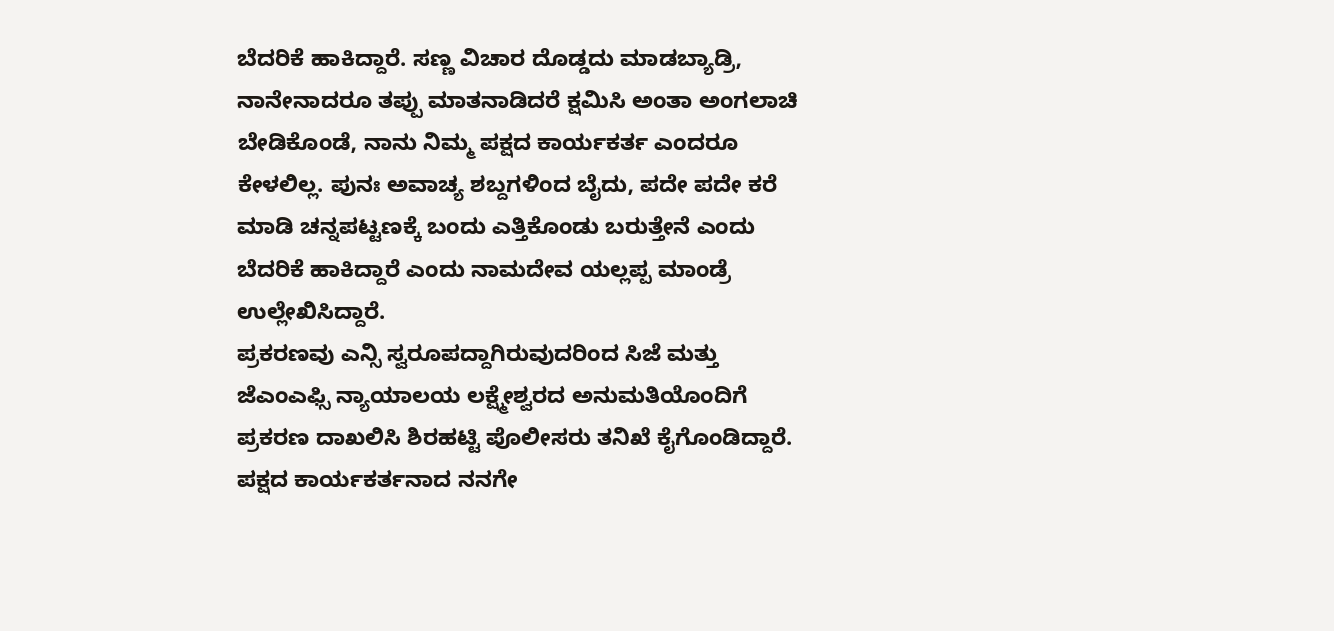ಬೆದರಿಕೆ ಹಾಕಿದ್ದಾರೆ. ಸಣ್ಣ ವಿಚಾರ ದೊಡ್ಡದು ಮಾಡಬ್ಯಾಡ್ರಿ, ನಾನೇನಾದರೂ ತಪ್ಪು ಮಾತನಾಡಿದರೆ ಕ್ಷಮಿಸಿ ಅಂತಾ ಅಂಗಲಾಚಿ ಬೇಡಿಕೊಂಡೆ, ನಾನು ನಿಮ್ಮ ಪಕ್ಷದ ಕಾರ್ಯಕರ್ತ ಎಂದರೂ ಕೇಳಲಿಲ್ಲ. ಪುನಃ ಅವಾಚ್ಯ ಶಬ್ದಗಳಿಂದ ಬೈದು, ಪದೇ ಪದೇ ಕರೆ ಮಾಡಿ ಚನ್ನಪಟ್ಟಣಕ್ಕೆ ಬಂದು ಎತ್ತಿಕೊಂಡು ಬರುತ್ತೇನೆ ಎಂದು ಬೆದರಿಕೆ ಹಾಕಿದ್ದಾರೆ ಎಂದು ನಾಮದೇವ ಯಲ್ಲಪ್ಪ ಮಾಂಡ್ರೆ ಉಲ್ಲೇಖಿಸಿದ್ದಾರೆ.
ಪ್ರಕರಣವು ಎನ್ಸಿ ಸ್ವರೂಪದ್ದಾಗಿರುವುದರಿಂದ ಸಿಜೆ ಮತ್ತು ಜೆಎಂಎಫ್ಸಿ ನ್ಯಾಯಾಲಯ ಲಕ್ಷ್ಮೇಶ್ವರದ ಅನುಮತಿಯೊಂದಿಗೆ ಪ್ರಕರಣ ದಾಖಲಿಸಿ ಶಿರಹಟ್ಟಿ ಪೊಲೀಸರು ತನಿಖೆ ಕೈಗೊಂಡಿದ್ದಾರೆ.
ಪಕ್ಷದ ಕಾರ್ಯಕರ್ತನಾದ ನನಗೇ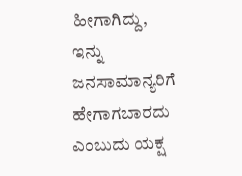ಹೀಗಾಗಿದ್ದು, ಇನ್ನು ಜನಸಾಮಾನ್ಯರಿಗೆ ಹೇಗಾಗಬಾರದು ಎಂಬುದು ಯಕ್ಷ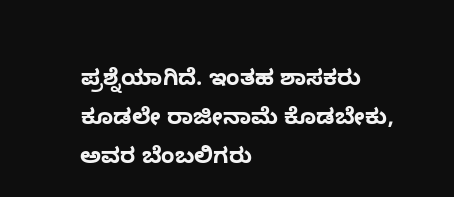ಪ್ರಶ್ನೆಯಾಗಿದೆ. ಇಂತಹ ಶಾಸಕರು ಕೂಡಲೇ ರಾಜೀನಾಮೆ ಕೊಡಬೇಕು, ಅವರ ಬೆಂಬಲಿಗರು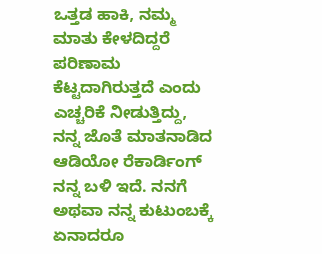ಒತ್ತಡ ಹಾಕಿ, ನಮ್ಮ ಮಾತು ಕೇಳದಿದ್ದರೆ ಪರಿಣಾಮ ಕೆಟ್ಟದಾಗಿರುತ್ತದೆ ಎಂದು ಎಚ್ಚರಿಕೆ ನೀಡುತ್ತಿದ್ದು, ನನ್ನ ಜೊತೆ ಮಾತನಾಡಿದ ಆಡಿಯೋ ರೆಕಾರ್ಡಿಂಗ್ ನನ್ನ ಬಳಿ ಇದೆ. ನನಗೆ ಅಥವಾ ನನ್ನ ಕುಟುಂಬಕ್ಕೆ ಏನಾದರೂ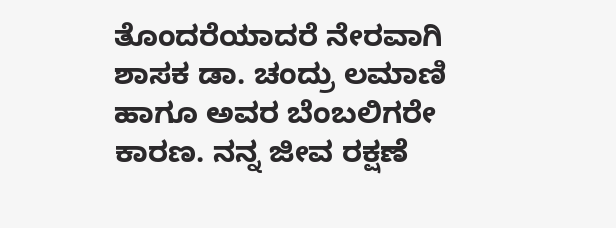ತೊಂದರೆಯಾದರೆ ನೇರವಾಗಿ ಶಾಸಕ ಡಾ. ಚಂದ್ರು ಲಮಾಣಿ ಹಾಗೂ ಅವರ ಬೆಂಬಲಿಗರೇ ಕಾರಣ. ನನ್ನ ಜೀವ ರಕ್ಷಣೆ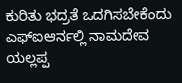ಕುರಿತು ಭದ್ರತೆ ಒದಗಿಸಬೇಕೆಂದು ಎಫ್ಐಆರ್ನಲ್ಲಿ ನಾಮದೇವ ಯಲ್ಲಪ್ಪ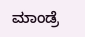ಮಾಂಡ್ರೆ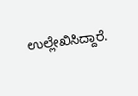ಉಲ್ಲೇಖಿಸಿದ್ದಾರೆ.